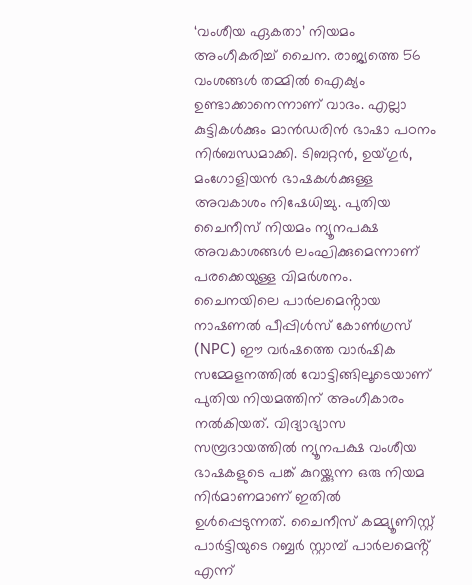‘വംശീയ ഏകതാ’ നിയമം അംഗീകരിച്ച് ചൈന. രാജ്യത്തെ 56 വംശങ്ങൾ തമ്മിൽ ഐക്യം ഉണ്ടാക്കാനെന്നാണ് വാദം. എല്ലാ കുട്ടികൾക്കും മാൻഡരിൻ ഭാഷാ പഠനം നിർബന്ധമാക്കി. ടിബറ്റൻ, ഉയ്ഗുർ, മംഗോളിയൻ ഭാഷകൾക്കുള്ള അവകാശം നിഷേധിച്ചു. പുതിയ ചൈനീസ് നിയമം ന്യൂനപക്ഷ അവകാശങ്ങൾ ലംഘിക്കുമെന്നാണ് പരക്കെയുള്ള വിമർശനം.
ചൈനയിലെ പാർലമെൻ്റായ നാഷണൽ പീപ്പിൾസ് കോൺഗ്രസ് (NPC) ഈ വർഷത്തെ വാർഷിക സമ്മേളനത്തിൽ വോട്ടിങ്ങിലൂടെയാണ് പുതിയ നിയമത്തിന് അംഗീകാരം നൽകിയത്. വിദ്യാഭ്യാസ സമ്പ്രദായത്തിൽ ന്യൂനപക്ഷ വംശീയ ഭാഷകളുടെ പങ്ക് കുറയ്ക്കുന്ന ഒരു നിയമ നിർമാണമാണ് ഇതിൽ ഉൾപ്പെടുന്നത്. ചൈനീസ് കമ്മ്യൂണിസ്റ്റ് പാർട്ടിയുടെ റബ്ബർ സ്റ്റാമ്പ് പാർലമെൻ്റ് എന്ന്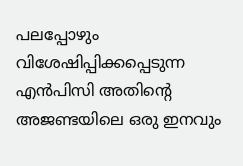പലപ്പോഴും വിശേഷിപ്പിക്കപ്പെടുന്ന എൻപിസി അതിൻ്റെ അജണ്ടയിലെ ഒരു ഇനവും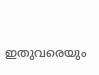ഇതുവരെയും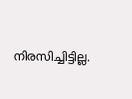നിരസിച്ചിട്ടില്ല.